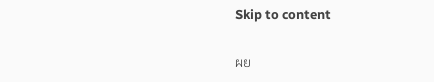Skip to content

ผย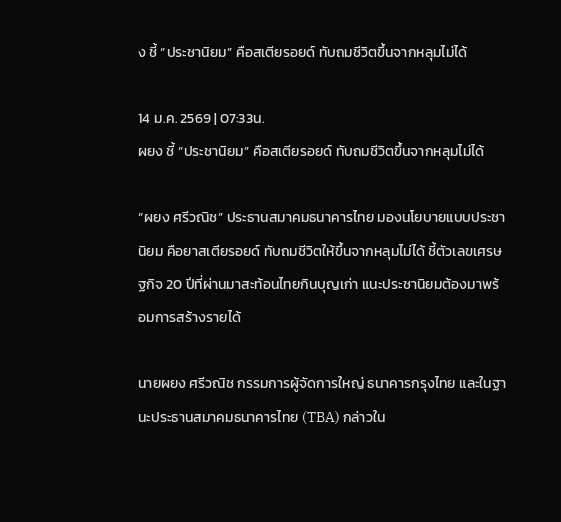ง ชี้ “ประชานิยม” คือสเตียรอยด์ ทับถมชีวิตขึ้นจากหลุมไม่ได้

14 ม.ค. 2569 | 07:33น.
ผยง ชี้ “ประชานิยม” คือสเตียรอยด์ ทับถมชีวิตขึ้นจากหลุมไม่ได้

“ผยง ศรีวณิช” ประธานสมาคมธนาคารไทย มองนโยบายแบบประชานิยม คือยาสเตียรอยด์ ทับถมชีวิตให้ขึ้นจากหลุมไม่ได้ ชี้ตัวเลขเศรษฐกิจ 20 ปีที่ผ่านมาสะท้อนไทยกินบุญเก่า แนะประชานิยมต้องมาพร้อมการสร้างรายได้

นายผยง ศรีวณิช กรรมการผู้จัดการใหญ่ ธนาคารกรุงไทย และในฐานะประธานสมาคมธนาคารไทย (TBA) กล่าวใน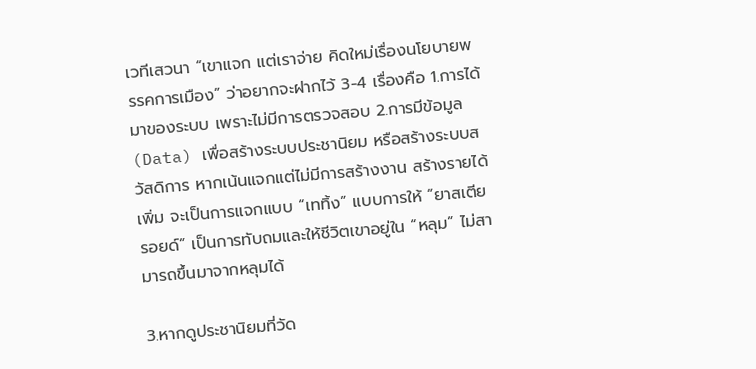เวทีเสวนา “เขาแจก แต่เราจ่าย คิดใหม่เรื่องนโยบายพรรคการเมือง” ว่าอยากจะฝากไว้ 3-4 เรื่องคือ 1.การได้มาของระบบ เพราะไม่มีการตรวจสอบ 2.การมีข้อมูล (Data) เพื่อสร้างระบบประชานิยม หรือสร้างระบบสวัสดิการ หากเน้นแจกแต่ไม่มีการสร้างงาน สร้างรายได้เพิ่ม จะเป็นการแจกแบบ “เททิ้ง” แบบการให้ “ยาสเตียรอยด์” เป็นการทับถมและให้ชีวิตเขาอยู่ใน “หลุม” ไม่สามารถขึ้นมาจากหลุมได้

3.หากดูประชานิยมที่วัด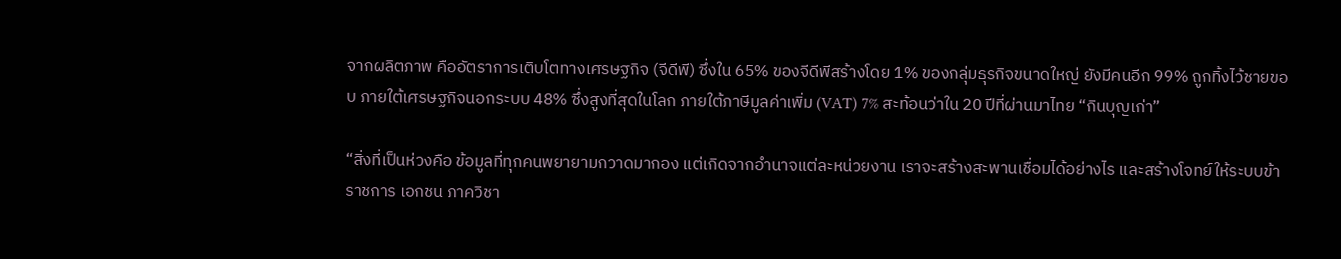จากผลิตภาพ คืออัตราการเติบโตทางเศรษฐกิจ (จีดีพี) ซึ่งใน 65% ของจีดีพีสร้างโดย 1% ของกลุ่มธุรกิจขนาดใหญ่ ยังมีคนอีก 99% ถูกทิ้งไว้ชายขอบ ภายใต้เศรษฐกิจนอกระบบ 48% ซึ่งสูงที่สุดในโลก ภายใต้ภาษีมูลค่าเพิ่ม (VAT) 7% สะท้อนว่าใน 20 ปีที่ผ่านมาไทย “กินบุญเก่า”

“สิ่งที่เป็นห่วงคือ ข้อมูลที่ทุกคนพยายามกวาดมากอง แต่เกิดจากอำนาจแต่ละหน่วยงาน เราจะสร้างสะพานเชื่อมได้อย่างไร และสร้างโจทย์ให้ระบบข้าราชการ เอกชน ภาควิชา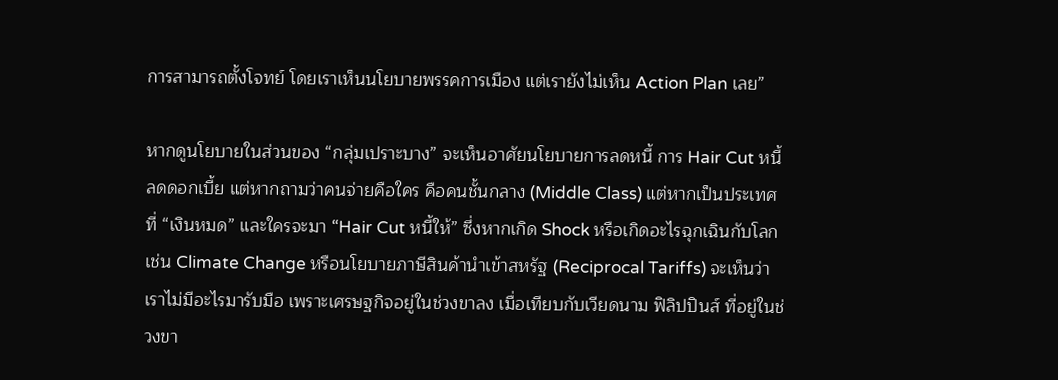การสามารถตั้งโจทย์ โดยเราเห็นนโยบายพรรคการเมือง แต่เรายังไม่เห็น Action Plan เลย”

หากดูนโยบายในส่วนของ “กลุ่มเปราะบาง” จะเห็นอาศัยนโยบายการลดหนี้ การ Hair Cut หนี้ ลดดอกเบี้ย แต่หากถามว่าคนจ่ายคือใคร คือคนชั้นกลาง (Middle Class) แต่หากเป็นประเทศที่ “เงินหมด” และใครจะมา “Hair Cut หนี้ให้” ซึ่งหากเกิด Shock หรือเกิดอะไรฉุกเฉินกับโลก เช่น Climate Change หรือนโยบายภาษีสินค้านำเข้าสหรัฐ (Reciprocal Tariffs) จะเห็นว่าเราไม่มีอะไรมารับมือ เพราะเศรษฐกิจอยู่ในช่วงขาลง เมื่อเทียบกับเวียดนาม ฟิลิปปินส์ ที่อยู่ในช่วงขา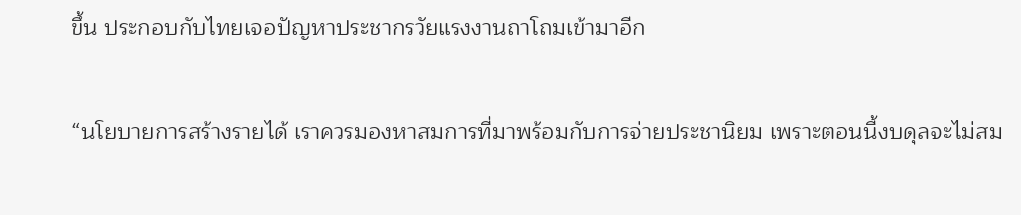ขึ้น ประกอบกับไทยเจอปัญหาประชากรวัยแรงงานถาโถมเข้ามาอีก

“นโยบายการสร้างรายได้ เราควรมองหาสมการที่มาพร้อมกับการจ่ายประชานิยม เพราะตอนนี้งบดุลจะไม่สม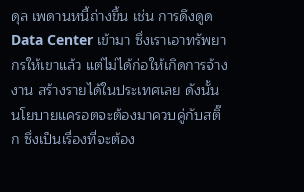ดุล เพดานหนี้ถ่างขึ้น เช่น การดึงดูด Data Center เข้ามา ซึ่งเราเอาทรัพยากรให้เขาแล้ว แต่ไม่ได้ก่อให้เกิดการจ้างงาน สร้างรายได้ในประเทศเลย ดังนั้น นโยบายแครอตจะต้องมาควบคู่กับสติ๊ก ซึ่งเป็นเรื่องที่จะต้อง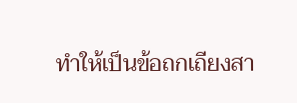ทำให้เป็นข้อถกเถียงสา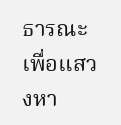ธารณะ เพื่อแสวงหา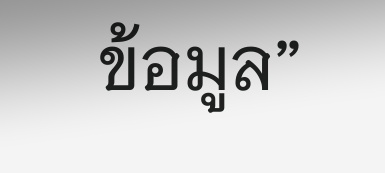ข้อมูล”